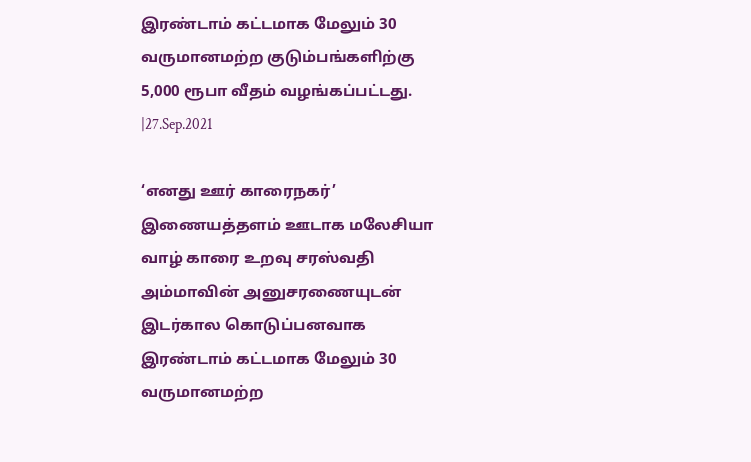இரண்டாம் கட்டமாக மேலும் 30 வருமானமற்ற குடும்பங்களிற்கு 5,000 ரூபா வீதம் வழங்கப்பட்டது. |27.Sep.2021

‘எனது ஊர் காரைநகர்’ இணையத்தளம் ஊடாக மலேசியா வாழ் காரை உறவு சரஸ்வதி அம்மாவின் அனுசரணையுடன் இடர்கால கொடுப்பனவாக இரண்டாம் கட்டமாக மேலும் 30 வருமானமற்ற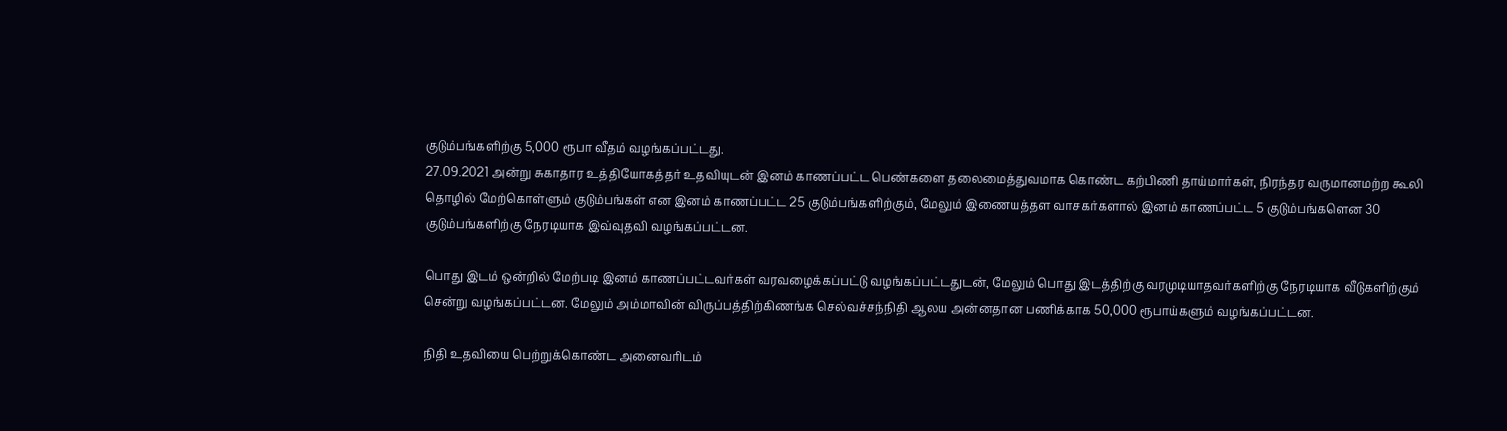குடும்பங்களிற்கு 5,000 ரூபா வீதம் வழங்கப்பட்டது.
27.09.2021 அன்று சுகாதார உத்தியோகத்தர் உதவியுடன் இனம் காணப்பட்ட பெண்களை தலைமைத்துவமாக கொண்ட கற்பிணி தாய்மார்கள், நிரந்தர வருமானமற்ற கூலி தொழில் மேற்கொள்ளும் குடும்பங்கள் என இனம் காணப்பட்ட 25 குடும்பங்களிற்கும், மேலும் இணையத்தள வாசகர்களால் இனம் காணப்பட்ட 5 குடும்பங்களென 30 குடும்பங்களிற்கு நேரடியாக இவ்வுதவி வழங்கப்பட்டன.

பொது இடம் ஒன்றில் மேற்படி இனம் காணப்பட்டவர்கள் வரவழைக்கப்பட்டு வழங்கப்பட்டதுடன், மேலும் பொது இடத்திற்கு வரமுடியாதவர்களிற்கு நேரடியாக வீடுகளிற்கும் சென்று வழங்கப்பட்டன. மேலும் அம்மாவின் விருப்பத்திற்கிணங்க செல்வச்சந்நிதி ஆலய அன்னதான பணிக்காக 50,000 ரூபாய்களும் வழங்கப்பட்டன.

நிதி உதவியை பெற்றுக்கொண்ட அனைவரிடம்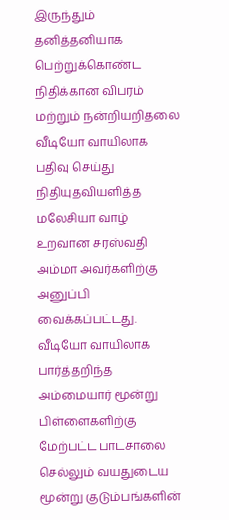இருந்தும் தனித்தனியாக பெற்றுக்கொண்ட நிதிக்கான விபரம் மற்றும் நன்றியறிதலை வீடியோ வாயிலாக பதிவு செய்து நிதியுதவியளித்த மலேசியா வாழ் உறவான சரஸ்வதி அம்மா அவர்களிற்கு அனுப்பி வைக்கப்பட்டது. வீடியோ வாயிலாக பார்த்தறிந்த அம்மையார் மூன்று பிள்ளைகளிற்கு மேற்பட்ட பாடசாலை செல்லும் வயதுடைய மூன்று குடும்பங்களின்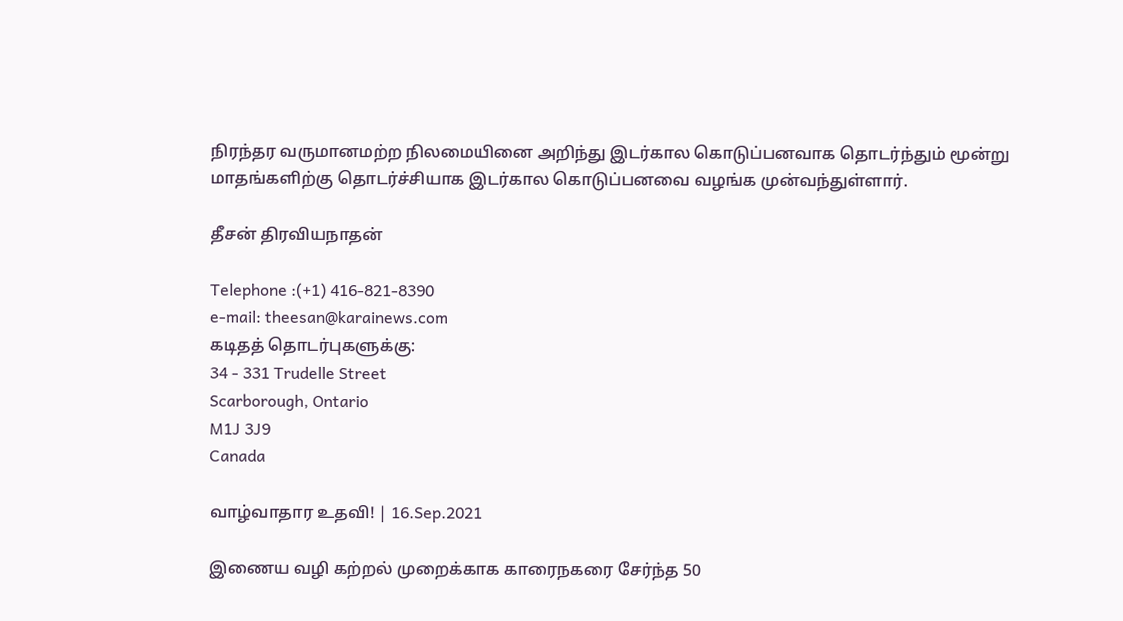நிரந்தர வருமானமற்ற நிலமையினை அறிந்து இடர்கால கொடுப்பனவாக தொடர்ந்தும் மூன்று மாதங்களிற்கு தொடர்ச்சியாக இடர்கால கொடுப்பனவை வழங்க முன்வந்துள்ளார்.

தீசன் திரவியநாதன்

Telephone :(+1) 416-821-8390
e-mail: theesan@karainews.com
கடிதத் தொடர்புகளுக்கு:
34 - 331 Trudelle Street
Scarborough, Ontario
M1J 3J9
Canada

வாழ்வாதார உதவி! | 16.Sep.2021

இணைய வழி கற்றல் முறைக்காக காரைநகரை சேர்ந்த 50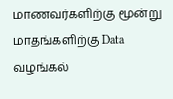மாணவர்களிற்கு மூன்று மாதங்களிற்கு Data வழங்கல்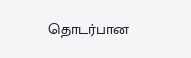தொடர்பான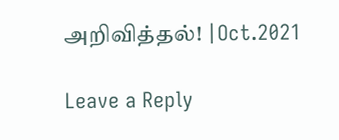அறிவித்தல்! |Oct.2021

Leave a Reply